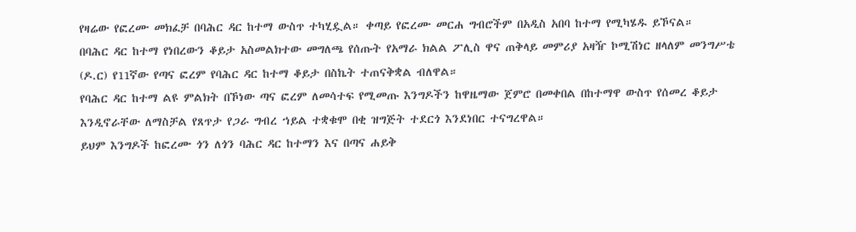የዛሬው የፎረሙ መክፈቻ በባሕር ዳር ከተማ ውስጥ ተካሂዷል። ቀጣይ የፎረሙ መርሐ ግብሮችም በአዲስ አበባ ከተማ የሚካሄዱ ይኾናል።
በባሕር ዳር ከተማ የነበረውን ቆይታ አስመልክተው መግለጫ የሰጡት የአማራ ክልል ፖሊስ ዋና ጠቅላይ መምሪያ አዛዥ ኮሚሽነር ዘላለም መንግሥቴ (ዶ.ር) የ11ኛው የጣና ፎረም የባሕር ዳር ከተማ ቆይታ በስኬት ተጠናቅቋል ብለዋል።
የባሕር ዳር ከተማ ልዩ ምልክት በኾነው ጣና ፎረም ለመሳተፍ የሚመጡ እንግዶችን ከዋዜማው ጀምሮ በመቀበል በከተማዋ ውስጥ የሰመረ ቆይታ እንዲኖራቸው ለማስቻል የጸጥታ የጋራ ግብረ ኀይል ተቋቁሞ በቂ ዝግጅት ተደርጎ እንደነበር ተናግረዋል።
ይህም እንግዶች ከፎረሙ ጎን ለጎን ባሕር ዳር ከተማን እና በጣና ሐይቅ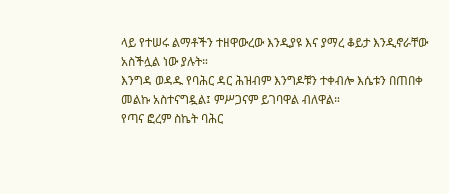ላይ የተሠሩ ልማቶችን ተዘዋውረው እንዲያዩ እና ያማረ ቆይታ እንዲኖራቸው አስችሏል ነው ያሉት።
እንግዳ ወዳዱ የባሕር ዳር ሕዝብም እንግዶቹን ተቀብሎ እሴቱን በጠበቀ መልኩ አስተናግዷል፤ ምሥጋናም ይገባዋል ብለዋል።
የጣና ፎረም ስኬት ባሕር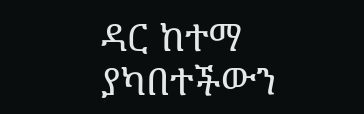ዳር ከተማ ያካበተችውን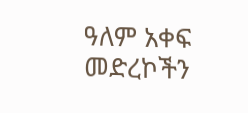ዓለም አቀፍ መድረኮችን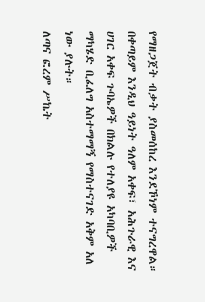የማዘጋጀት ብቃት ያስመሰከረ እንደኾነም ተናግረዋል።
በቀጣይም እንዲህ ዓይነት ዓለም አቀፍ፣ አሕጉራዊ እና ሀገር አቀፍ ጉባኤዎች በክልሉ የተለያዩ አካባቢዎች ማካሄድ ቢፈለግ አስተማማኝ የማስተናገድ አቅም አለ ነው ያሉት።
ለጣና ፎረም ሥኬት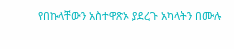የበኩላቸውን አስተዋጽኦ ያደረጉ አካላትን በሙሉ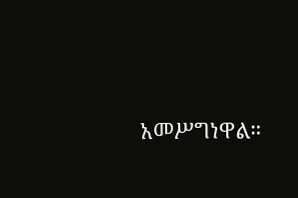አመሥግነዋል።